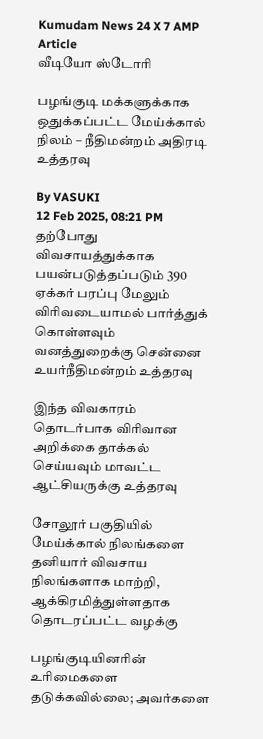Kumudam News 24 X 7 AMP Article
வீடியோ ஸ்டோரி

பழங்குடி மக்களுக்காக ஒதுக்கப்பட்ட மேய்க்கால் நிலம் – நீதிமன்றம் அதிரடி உத்தரவு

By VASUKI
12 Feb 2025, 08:21 PM
தற்போது விவசாயத்துக்காக பயன்படுத்தப்படும் 390 ஏக்கர் பரப்பு மேலும் விரிவடையாமல் பார்த்துக் கொள்ளவும் வனத்துறைக்கு சென்னை உயர்நீதிமன்றம் உத்தரவு

இந்த விவகாரம் தொடர்பாக விரிவான அறிக்கை தாக்கல் செய்யவும் மாவட்ட ஆட்சியருக்கு உத்தரவு

சோலூர் பகுதியில் மேய்க்கால் நிலங்களை தனியார் விவசாய நிலங்களாக மாற்றி, ஆக்கிரமித்துள்ளதாக தொடரப்பட்ட வழக்கு

பழங்குடியினரின் உரிமைகளை தடுக்கவில்லை; அவர்களை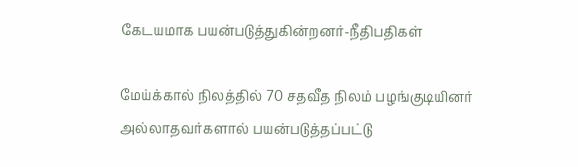கேடயமாக பயன்படுத்துகின்றனர்-நீதிபதிகள்

மேய்க்கால் நிலத்தில் 70 சதவீத நிலம் பழங்குடியினர் அல்லாதவர்களால் பயன்படுத்தப்பட்டு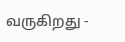வருகிறது -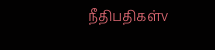நீதிபதிகள்v